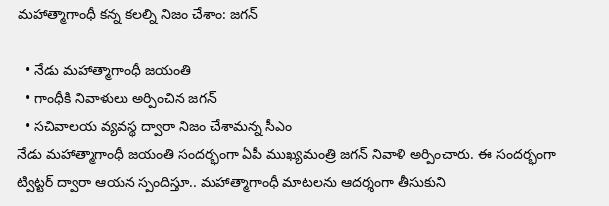మహాత్మాగాంధీ కన్న కలల్ని నిజం చేశాం: జగన్

  • నేడు మహాత్మాగాంధీ జయంతి
  • గాంధీకి నివాళులు అర్పించిన జగన్
  • సచివాలయ వ్యవస్థ ద్వారా నిజం చేశామన్న సీఎం
నేడు మహాత్మాగాంధీ జయంతి సందర్భంగా ఏపీ ముఖ్యమంత్రి జగన్ నివాళి అర్పించారు. ఈ సందర్భంగా ట్విట్టర్ ద్వారా ఆయన స్పందిస్తూ.. మహాత్మాగాంధీ మాటలను ఆదర్శంగా తీసుకుని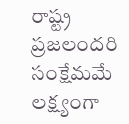రాష్ట్ర ప్రజలందరి సంక్షేమమే లక్ష్యంగా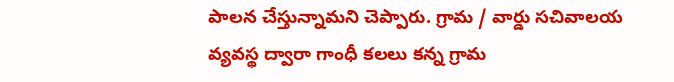పాలన చేస్తున్నామని చెప్పారు. గ్రామ / వార్డు సచివాలయ వ్యవస్థ ద్వారా గాంధీ కలలు కన్న గ్రామ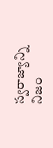స్వరాజ్యాన్ని నిజం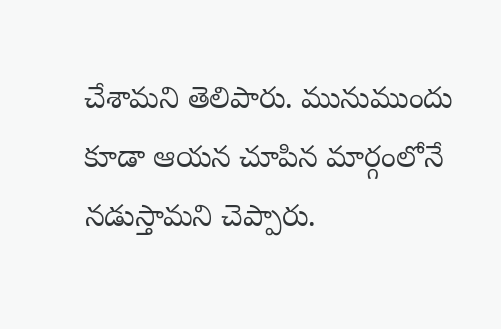చేశామని తెలిపారు. మునుముందు కూడా ఆయన చూపిన మార్గంలోనే నడుస్తామని చెప్పారు.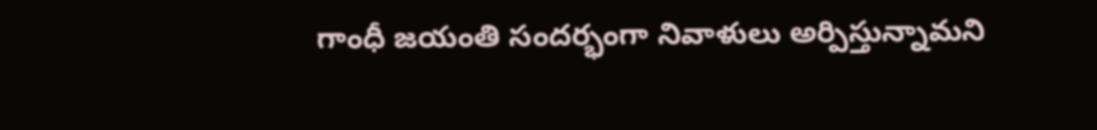గాంధీ జయంతి సందర్భంగా నివాళులు అర్పిస్తున్నామని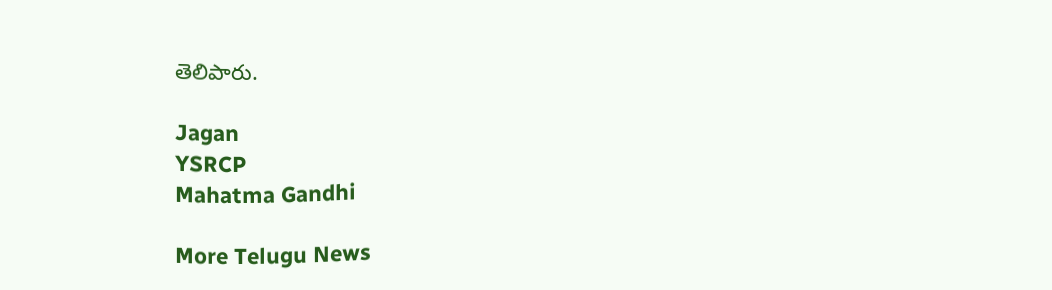తెలిపారు.

Jagan
YSRCP
Mahatma Gandhi

More Telugu News